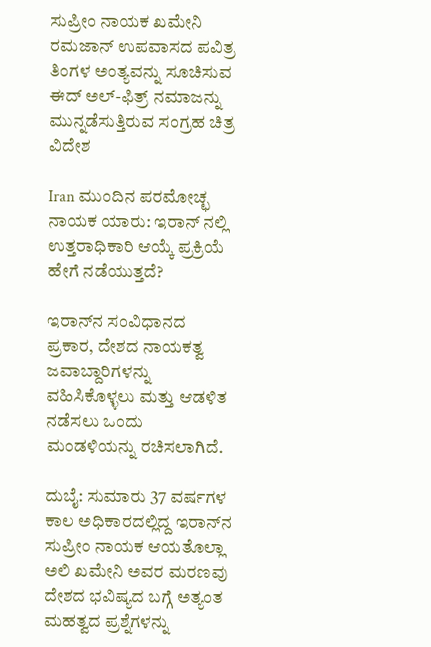ಸುಪ್ರೀಂ ನಾಯಕ ಖಮೇನಿ ರಮಜಾನ್ ಉಪವಾಸದ ಪವಿತ್ರ ತಿಂಗಳ ಅಂತ್ಯವನ್ನು ಸೂಚಿಸುವ ಈದ್ ಅಲ್-ಫಿತ್ರ್ ನಮಾಜನ್ನು ಮುನ್ನಡೆಸುತ್ತಿರುವ ಸಂಗ್ರಹ ಚಿತ್ರ
ವಿದೇಶ

Iran ಮುಂದಿನ ಪರಮೋಚ್ಛ ನಾಯಕ ಯಾರು: ಇರಾನ್ ನಲ್ಲಿ ಉತ್ತರಾಧಿಕಾರಿ ಆಯ್ಕೆ ಪ್ರಕ್ರಿಯೆ ಹೇಗೆ ನಡೆಯುತ್ತದೆ?

ಇರಾನ್‌ನ ಸಂವಿಧಾನದ ಪ್ರಕಾರ, ದೇಶದ ನಾಯಕತ್ವ ಜವಾಬ್ದಾರಿಗಳನ್ನು ವಹಿಸಿಕೊಳ್ಳಲು ಮತ್ತು ಆಡಳಿತ ನಡೆಸಲು ಒಂದು ಮಂಡಳಿಯನ್ನು ರಚಿಸಲಾಗಿದೆ.

ದುಬೈ: ಸುಮಾರು 37 ವರ್ಷಗಳ ಕಾಲ ಅಧಿಕಾರದಲ್ಲಿದ್ದ ಇರಾನ್‌ನ ಸುಪ್ರೀಂ ನಾಯಕ ಆಯತೊಲ್ಲಾ ಅಲಿ ಖಮೇನಿ ಅವರ ಮರಣವು ದೇಶದ ಭವಿಷ್ಯದ ಬಗ್ಗೆ ಅತ್ಯಂತ ಮಹತ್ವದ ಪ್ರಶ್ನೆಗಳನ್ನು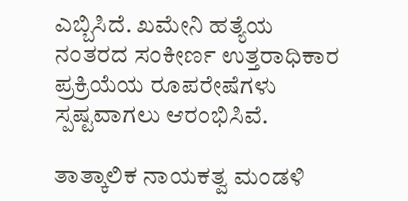ಎಬ್ಬಿಸಿದೆ. ಖಮೇನಿ ಹತ್ಯೆಯ ನಂತರದ ಸಂಕೀರ್ಣ ಉತ್ತರಾಧಿಕಾರ ಪ್ರಕ್ರಿಯೆಯ ರೂಪರೇಷೆಗಳು ಸ್ಪಷ್ಟವಾಗಲು ಆರಂಭಿಸಿವೆ.

ತಾತ್ಕಾಲಿಕ ನಾಯಕತ್ವ ಮಂಡಳಿ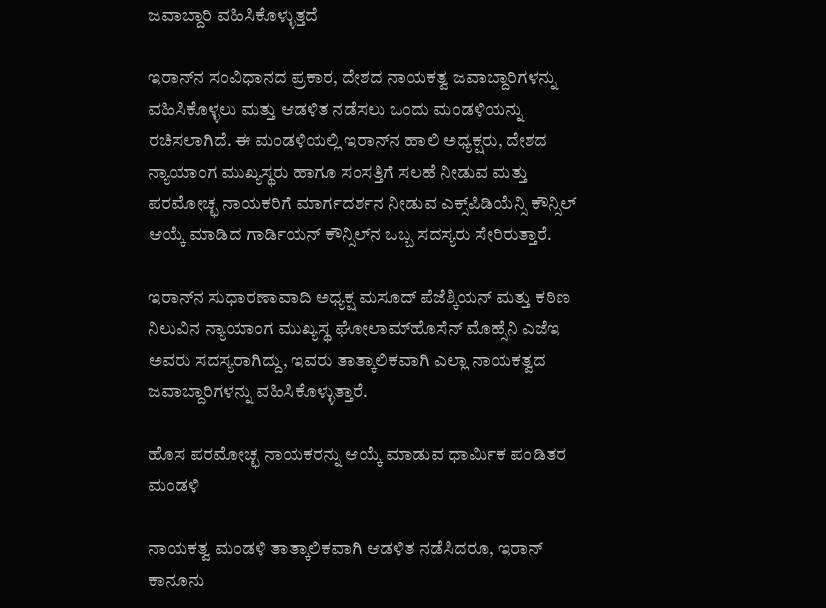ಜವಾಬ್ದಾರಿ ವಹಿಸಿಕೊಳ್ಳುತ್ತದೆ

ಇರಾನ್‌ನ ಸಂವಿಧಾನದ ಪ್ರಕಾರ, ದೇಶದ ನಾಯಕತ್ವ ಜವಾಬ್ದಾರಿಗಳನ್ನು ವಹಿಸಿಕೊಳ್ಳಲು ಮತ್ತು ಆಡಳಿತ ನಡೆಸಲು ಒಂದು ಮಂಡಳಿಯನ್ನು ರಚಿಸಲಾಗಿದೆ. ಈ ಮಂಡಳಿಯಲ್ಲಿ ಇರಾನ್‌ನ ಹಾಲಿ ಅಧ್ಯಕ್ಷರು, ದೇಶದ ನ್ಯಾಯಾಂಗ ಮುಖ್ಯಸ್ಥರು ಹಾಗೂ ಸಂಸತ್ತಿಗೆ ಸಲಹೆ ನೀಡುವ ಮತ್ತು ಪರಮೋಚ್ಛ ನಾಯಕರಿಗೆ ಮಾರ್ಗದರ್ಶನ ನೀಡುವ ಎಕ್ಸ್‌ಪಿಡಿಯೆನ್ಸಿ ಕೌನ್ಸಿಲ್ ಆಯ್ಕೆ ಮಾಡಿದ ಗಾರ್ಡಿಯನ್ ಕೌನ್ಸಿಲ್‌ನ ಒಬ್ಬ ಸದಸ್ಯರು ಸೇರಿರುತ್ತಾರೆ.

ಇರಾನ್‌ನ ಸುಧಾರಣಾವಾದಿ ಅಧ್ಯಕ್ಷ ಮಸೂದ್ ಪೆಜೆಶ್ಕಿಯನ್ ಮತ್ತು ಕಠಿಣ ನಿಲುವಿನ ನ್ಯಾಯಾಂಗ ಮುಖ್ಯಸ್ಥ ಘೋಲಾಮ್‌ಹೊಸೆನ್ ಮೊಹ್ಸೆನಿ ಎಜೆಇ ಅವರು ಸದಸ್ಯರಾಗಿದ್ದು, ಇವರು ತಾತ್ಕಾಲಿಕವಾಗಿ ಎಲ್ಲಾ ನಾಯಕತ್ವದ ಜವಾಬ್ದಾರಿಗಳನ್ನು ವಹಿಸಿಕೊಳ್ಳುತ್ತಾರೆ.

ಹೊಸ ಪರಮೋಚ್ಛ ನಾಯಕರನ್ನು ಆಯ್ಕೆ ಮಾಡುವ ಧಾರ್ಮಿಕ ಪಂಡಿತರ ಮಂಡಳಿ

ನಾಯಕತ್ವ ಮಂಡಳಿ ತಾತ್ಕಾಲಿಕವಾಗಿ ಆಡಳಿತ ನಡೆಸಿದರೂ, ಇರಾನ್ ಕಾನೂನು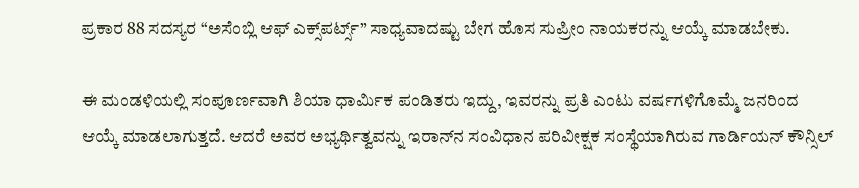ಪ್ರಕಾರ 88 ಸದಸ್ಯರ “ಅಸೆಂಬ್ಲಿ ಆಫ್ ಎಕ್ಸ್‌ಪರ್ಟ್ಸ್” ಸಾಧ್ಯವಾದಷ್ಟು ಬೇಗ ಹೊಸ ಸುಪ್ರೀಂ ನಾಯಕರನ್ನು ಆಯ್ಕೆ ಮಾಡಬೇಕು.

ಈ ಮಂಡಳಿಯಲ್ಲಿ ಸಂಪೂರ್ಣವಾಗಿ ಶಿಯಾ ಧಾರ್ಮಿಕ ಪಂಡಿತರು ಇದ್ದು, ಇವರನ್ನು ಪ್ರತಿ ಎಂಟು ವರ್ಷಗಳಿಗೊಮ್ಮೆ ಜನರಿಂದ ಆಯ್ಕೆ ಮಾಡಲಾಗುತ್ತದೆ. ಆದರೆ ಅವರ ಅಭ್ಯರ್ಥಿತ್ವವನ್ನು ಇರಾನ್‌ನ ಸಂವಿಧಾನ ಪರಿವೀಕ್ಷಕ ಸಂಸ್ಥೆಯಾಗಿರುವ ಗಾರ್ಡಿಯನ್ ಕೌನ್ಸಿಲ್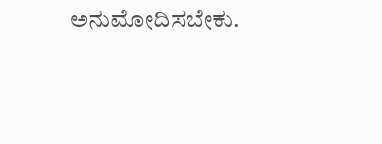ಅನುಮೋದಿಸಬೇಕು.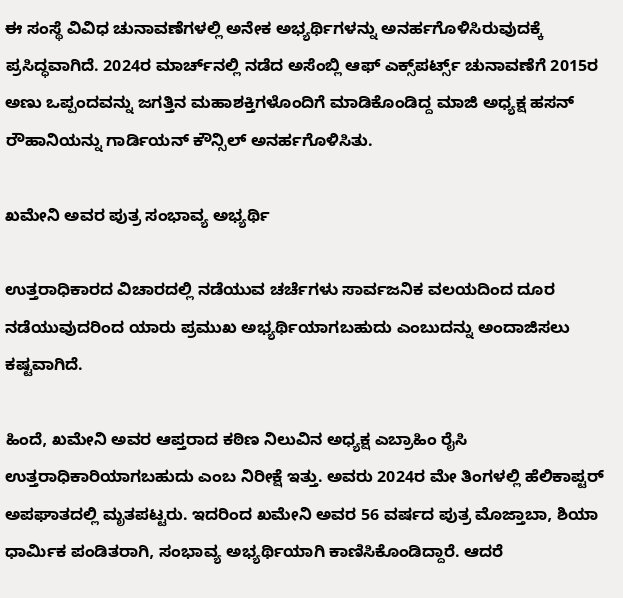ಈ ಸಂಸ್ಥೆ ವಿವಿಧ ಚುನಾವಣೆಗಳಲ್ಲಿ ಅನೇಕ ಅಭ್ಯರ್ಥಿಗಳನ್ನು ಅನರ್ಹಗೊಳಿಸಿರುವುದಕ್ಕೆ ಪ್ರಸಿದ್ಧವಾಗಿದೆ. 2024ರ ಮಾರ್ಚ್‌ನಲ್ಲಿ ನಡೆದ ಅಸೆಂಬ್ಲಿ ಆಫ್ ಎಕ್ಸ್‌ಪರ್ಟ್ಸ್ ಚುನಾವಣೆಗೆ 2015ರ ಅಣು ಒಪ್ಪಂದವನ್ನು ಜಗತ್ತಿನ ಮಹಾಶಕ್ತಿಗಳೊಂದಿಗೆ ಮಾಡಿಕೊಂಡಿದ್ದ ಮಾಜಿ ಅಧ್ಯಕ್ಷ ಹಸನ್ ರೌಹಾನಿಯನ್ನು ಗಾರ್ಡಿಯನ್ ಕೌನ್ಸಿಲ್ ಅನರ್ಹಗೊಳಿಸಿತು.

ಖಮೇನಿ ಅವರ ಪುತ್ರ ಸಂಭಾವ್ಯ ಅಭ್ಯರ್ಥಿ

ಉತ್ತರಾಧಿಕಾರದ ವಿಚಾರದಲ್ಲಿ ನಡೆಯುವ ಚರ್ಚೆಗಳು ಸಾರ್ವಜನಿಕ ವಲಯದಿಂದ ದೂರ ನಡೆಯುವುದರಿಂದ ಯಾರು ಪ್ರಮುಖ ಅಭ್ಯರ್ಥಿಯಾಗಬಹುದು ಎಂಬುದನ್ನು ಅಂದಾಜಿಸಲು ಕಷ್ಟವಾಗಿದೆ.

ಹಿಂದೆ, ಖಮೇನಿ ಅವರ ಆಪ್ತರಾದ ಕಠಿಣ ನಿಲುವಿನ ಅಧ್ಯಕ್ಷ ಎಬ್ರಾಹಿಂ ರೈಸಿ ಉತ್ತರಾಧಿಕಾರಿಯಾಗಬಹುದು ಎಂಬ ನಿರೀಕ್ಷೆ ಇತ್ತು. ಅವರು 2024ರ ಮೇ ತಿಂಗಳಲ್ಲಿ ಹೆಲಿಕಾಪ್ಟರ್ ಅಪಘಾತದಲ್ಲಿ ಮೃತಪಟ್ಟರು. ಇದರಿಂದ ಖಮೇನಿ ಅವರ 56 ವರ್ಷದ ಪುತ್ರ ಮೊಜ್ತಾಬಾ, ಶಿಯಾ ಧಾರ್ಮಿಕ ಪಂಡಿತರಾಗಿ, ಸಂಭಾವ್ಯ ಅಭ್ಯರ್ಥಿಯಾಗಿ ಕಾಣಿಸಿಕೊಂಡಿದ್ದಾರೆ. ಆದರೆ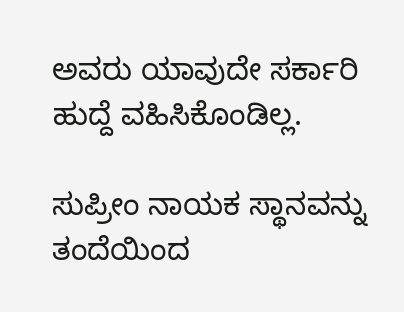ಅವರು ಯಾವುದೇ ಸರ್ಕಾರಿ ಹುದ್ದೆ ವಹಿಸಿಕೊಂಡಿಲ್ಲ.

ಸುಪ್ರೀಂ ನಾಯಕ ಸ್ಥಾನವನ್ನು ತಂದೆಯಿಂದ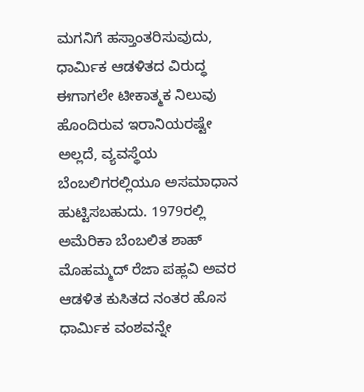ಮಗನಿಗೆ ಹಸ್ತಾಂತರಿಸುವುದು, ಧಾರ್ಮಿಕ ಆಡಳಿತದ ವಿರುದ್ಧ ಈಗಾಗಲೇ ಟೀಕಾತ್ಮಕ ನಿಲುವು ಹೊಂದಿರುವ ಇರಾನಿಯರಷ್ಟೇ ಅಲ್ಲದೆ, ವ್ಯವಸ್ಥೆಯ ಬೆಂಬಲಿಗರಲ್ಲಿಯೂ ಅಸಮಾಧಾನ ಹುಟ್ಟಿಸಬಹುದು. 1979ರಲ್ಲಿ ಅಮೆರಿಕಾ ಬೆಂಬಲಿತ ಶಾಹ್ ಮೊಹಮ್ಮದ್ ರೆಜಾ ಪಹ್ಲವಿ ಅವರ ಆಡಳಿತ ಕುಸಿತದ ನಂತರ ಹೊಸ ಧಾರ್ಮಿಕ ವಂಶವನ್ನೇ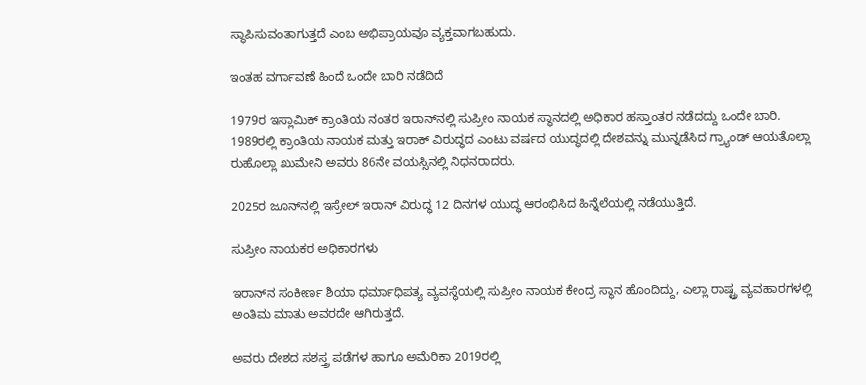ಸ್ಥಾಪಿಸುವಂತಾಗುತ್ತದೆ ಎಂಬ ಅಭಿಪ್ರಾಯವೂ ವ್ಯಕ್ತವಾಗಬಹುದು.

ಇಂತಹ ವರ್ಗಾವಣೆ ಹಿಂದೆ ಒಂದೇ ಬಾರಿ ನಡೆದಿದೆ

1979ರ ಇಸ್ಲಾಮಿಕ್ ಕ್ರಾಂತಿಯ ನಂತರ ಇರಾನ್‌ನಲ್ಲಿ ಸುಪ್ರೀಂ ನಾಯಕ ಸ್ಥಾನದಲ್ಲಿ ಅಧಿಕಾರ ಹಸ್ತಾಂತರ ನಡೆದದ್ದು ಒಂದೇ ಬಾರಿ. 1989ರಲ್ಲಿ ಕ್ರಾಂತಿಯ ನಾಯಕ ಮತ್ತು ಇರಾಕ್ ವಿರುದ್ಧದ ಎಂಟು ವರ್ಷದ ಯುದ್ಧದಲ್ಲಿ ದೇಶವನ್ನು ಮುನ್ನಡೆಸಿದ ಗ್ರ್ಯಾಂಡ್ ಆಯತೊಲ್ಲಾ ರುಹೊಲ್ಲಾ ಖುಮೇನಿ ಅವರು 86ನೇ ವಯಸ್ಸಿನಲ್ಲಿ ನಿಧನರಾದರು.

2025ರ ಜೂನ್‌ನಲ್ಲಿ ಇಸ್ರೇಲ್ ಇರಾನ್ ವಿರುದ್ಧ 12 ದಿನಗಳ ಯುದ್ಧ ಆರಂಭಿಸಿದ ಹಿನ್ನೆಲೆಯಲ್ಲಿ ನಡೆಯುತ್ತಿದೆ.

ಸುಪ್ರೀಂ ನಾಯಕರ ಅಧಿಕಾರಗಳು

ಇರಾನ್‌ನ ಸಂಕೀರ್ಣ ಶಿಯಾ ಧರ್ಮಾಧಿಪತ್ಯ ವ್ಯವಸ್ಥೆಯಲ್ಲಿ ಸುಪ್ರೀಂ ನಾಯಕ ಕೇಂದ್ರ ಸ್ಥಾನ ಹೊಂದಿದ್ದು, ಎಲ್ಲಾ ರಾಷ್ಟ್ರ ವ್ಯವಹಾರಗಳಲ್ಲಿ ಅಂತಿಮ ಮಾತು ಅವರದೇ ಆಗಿರುತ್ತದೆ.

ಅವರು ದೇಶದ ಸಶಸ್ತ್ರ ಪಡೆಗಳ ಹಾಗೂ ಅಮೆರಿಕಾ 2019ರಲ್ಲಿ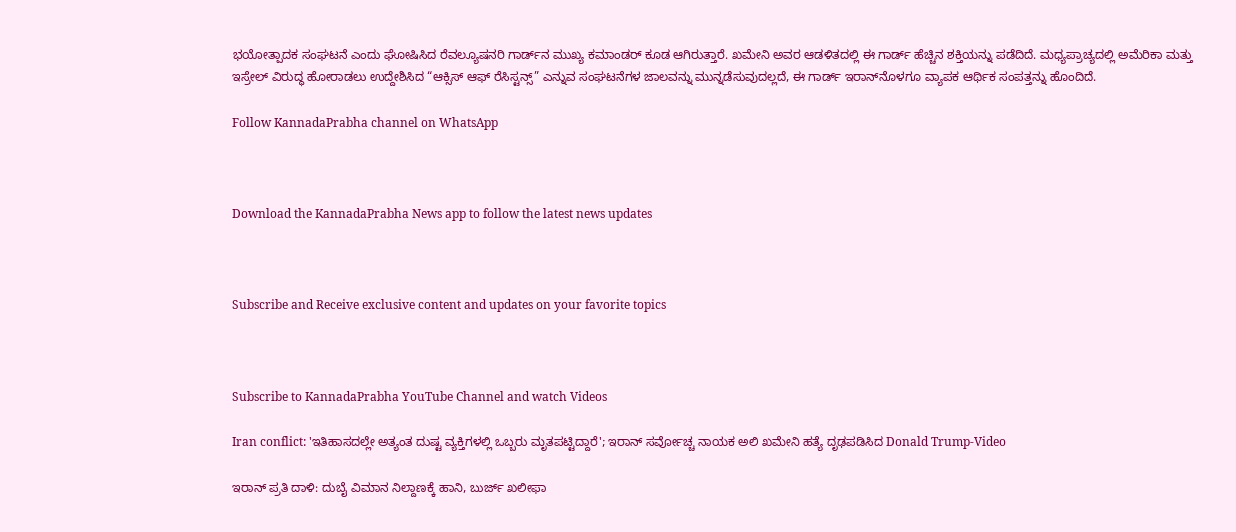ಭಯೋತ್ಪಾದಕ ಸಂಘಟನೆ ಎಂದು ಘೋಷಿಸಿದ ರೆವಲ್ಯೂಷನರಿ ಗಾರ್ಡ್‌ನ ಮುಖ್ಯ ಕಮಾಂಡರ್ ಕೂಡ ಆಗಿರುತ್ತಾರೆ. ಖಮೇನಿ ಅವರ ಆಡಳಿತದಲ್ಲಿ ಈ ಗಾರ್ಡ್ ಹೆಚ್ಚಿನ ಶಕ್ತಿಯನ್ನು ಪಡೆದಿದೆ. ಮಧ್ಯಪ್ರಾಚ್ಯದಲ್ಲಿ ಅಮೆರಿಕಾ ಮತ್ತು ಇಸ್ರೇಲ್ ವಿರುದ್ಧ ಹೋರಾಡಲು ಉದ್ದೇಶಿಸಿದ “ಆಕ್ಸಿಸ್ ಆಫ್ ರೆಸಿಸ್ಟನ್ಸ್” ಎನ್ನುವ ಸಂಘಟನೆಗಳ ಜಾಲವನ್ನು ಮುನ್ನಡೆಸುವುದಲ್ಲದೆ, ಈ ಗಾರ್ಡ್ ಇರಾನ್‌ನೊಳಗೂ ವ್ಯಾಪಕ ಆರ್ಥಿಕ ಸಂಪತ್ತನ್ನು ಹೊಂದಿದೆ.

Follow KannadaPrabha channel on WhatsApp



Download the KannadaPrabha News app to follow the latest news updates



Subscribe and Receive exclusive content and updates on your favorite topics



Subscribe to KannadaPrabha YouTube Channel and watch Videos

Iran conflict: 'ಇತಿಹಾಸದಲ್ಲೇ ಅತ್ಯಂತ ದುಷ್ಟ ವ್ಯಕ್ತಿಗಳಲ್ಲಿ ಒಬ್ಬರು ಮೃತಪಟ್ಟಿದ್ದಾರೆ'; ಇರಾನ್‌ ಸರ್ವೋಚ್ಚ ನಾಯಕ ಅಲಿ ಖಮೇನಿ ಹತ್ಯೆ ದೃಢಪಡಿಸಿದ Donald Trump-Video

ಇರಾನ್ ಪ್ರತಿ ದಾಳಿ: ದುಬೈ ವಿಮಾನ ನಿಲ್ದಾಣಕ್ಕೆ ಹಾನಿ, ಬುರ್ಜ್ ಖಲೀಫಾ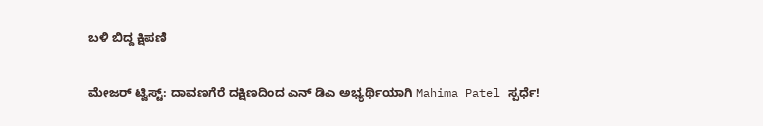ಬಳಿ ಬಿದ್ದ ಕ್ಷಿಪಣಿ

ಮೇಜರ್ ಟ್ವಿಸ್ಟ್: ದಾವಣಗೆರೆ ದಕ್ಷಿಣದಿಂದ ಎನ್ ಡಿಎ ಅಭ್ಯರ್ಥಿಯಾಗಿ Mahima Patel ಸ್ಪರ್ಧೆ!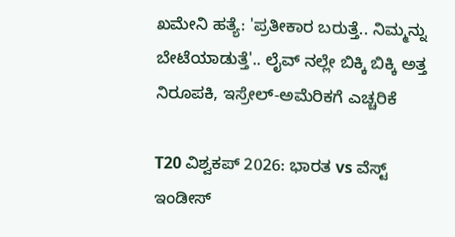ಖಮೇನಿ ಹತ್ಯೆ: 'ಪ್ರತೀಕಾರ ಬರುತ್ತೆ.. ನಿಮ್ಮನ್ನು ಬೇಟೆಯಾಡುತ್ತೆ'.. ಲೈವ್ ನಲ್ಲೇ ಬಿಕ್ಕಿ ಬಿಕ್ಕಿ ಅತ್ತ ನಿರೂಪಕಿ, ಇಸ್ರೇಲ್-ಅಮೆರಿಕಗೆ ಎಚ್ಚರಿಕೆ

T20 ವಿಶ್ವಕಪ್ 2026: ಭಾರತ vs ವೆಸ್ಟ್ ಇಂಡೀಸ್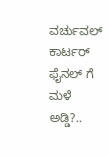ವರ್ಚುವಲ್ ಕಾರ್ಟರ್ ಫೈನಲ್ ಗೆ ಮಳೆ ಅಡ್ಡಿ?..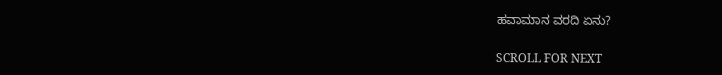ಹವಾಮಾನ ವರದಿ ಏನು?

SCROLL FOR NEXT